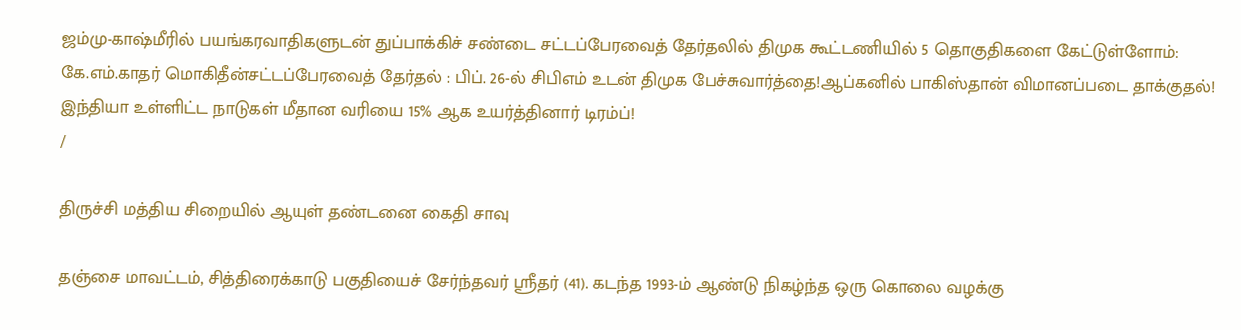ஜம்மு-காஷ்மீரில் பயங்கரவாதிகளுடன் துப்பாக்கிச் சண்டை சட்டப்பேரவைத் தேர்தலில் திமுக கூட்டணியில் 5 தொகுதிகளை கேட்டுள்ளோம்: கே.எம்.காதர் மொகிதீன்சட்டப்பேரவைத் தேர்தல் : பிப். 26-ல் சிபிஎம் உடன் திமுக பேச்சுவார்த்தை!ஆப்கனில் பாகிஸ்தான் விமானப்படை தாக்குதல்! இந்தியா உள்ளிட்ட நாடுகள் மீதான வரியை 15% ஆக உயர்த்தினார் டிரம்ப்!
/

திருச்சி மத்திய சிறையில் ஆயுள் தண்டனை கைதி சாவு

தஞ்சை மாவட்டம், சித்திரைக்காடு பகுதியைச் சேர்ந்தவர் ஸ்ரீதர் (41). கடந்த 1993-ம் ஆண்டு நிகழ்ந்த ஒரு கொலை வழக்கு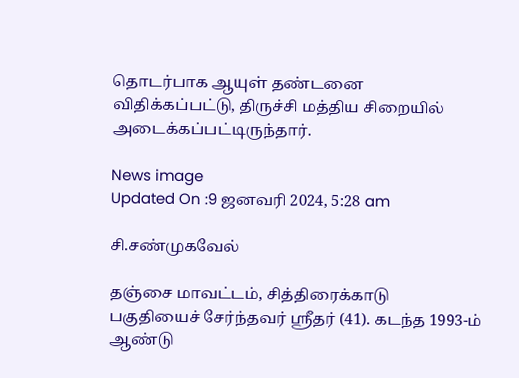தொடர்பாக ஆயுள் தண்டனை விதிக்கப்பட்டு, திருச்சி மத்திய சிறையில் அடைக்கப்பட்டிருந்தார்.

News image
Updated On :9 ஜனவரி 2024, 5:28 am

சி.சண்முகவேல்

தஞ்சை மாவட்டம், சித்திரைக்காடு பகுதியைச் சேர்ந்தவர் ஸ்ரீதர் (41). கடந்த 1993-ம் ஆண்டு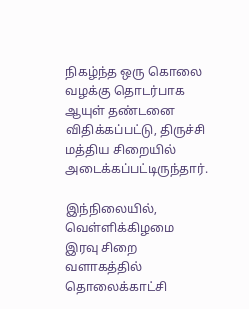நிகழ்ந்த ஒரு கொலை வழக்கு தொடர்பாக ஆயுள் தண்டனை விதிக்கப்பட்டு, திருச்சி மத்திய சிறையில் அடைக்கப்பட்டிருந்தார்.

இந்நிலையில், வெள்ளிக்கிழமை இரவு சிறை வளாகத்தில் தொலைக்காட்சி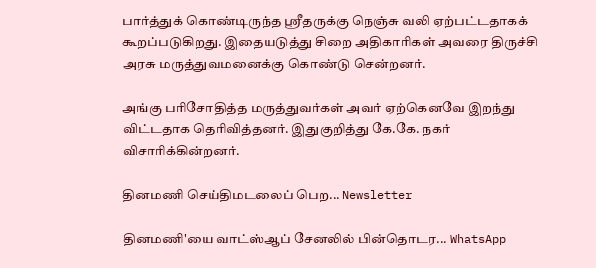பார்த்துக் கொண்டிருந்த ஸ்ரீதருக்கு நெஞ்சு வலி ஏற்பட்டதாகக் கூறப்படுகிறது. இதையடுத்து சிறை அதிகாரிகள் அவரை திருச்சி அரசு மருத்துவமனைக்கு கொண்டு சென்றனர்.

அங்கு பரிசோதித்த மருத்துவர்கள் அவர் ஏற்கெனவே இறந்து விட்டதாக தெரிவித்தனர். இதுகுறித்து கே.கே. நகர் விசாரிக்கின்றனர்.

தினமணி செய்திமடலைப் பெற... Newsletter

தினமணி'யை வாட்ஸ்ஆப் சேனலில் பின்தொடர... WhatsApp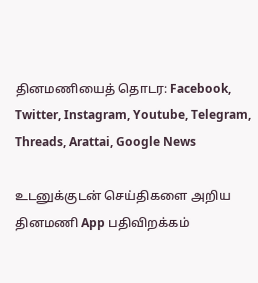தினமணியைத் தொடர: Facebook, Twitter, Instagram, Youtube, Telegram, Threads, Arattai, Google News

உடனுக்குடன் செய்திகளை அறிய தினமணி App பதிவிறக்கம்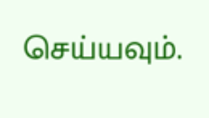செய்யவும்.